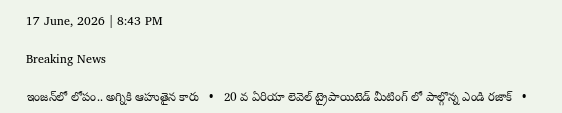17 June, 2026 | 8:43 PM

Breaking News

ఇంజన్‌లో లోపం.. అగ్నికి ఆహుతైన కారు   •   20 వ ఏరియా లెవెల్ ట్రైపాయిటెడ్ మీటింగ్ లో పాల్గొన్న ఎండి రజాక్   •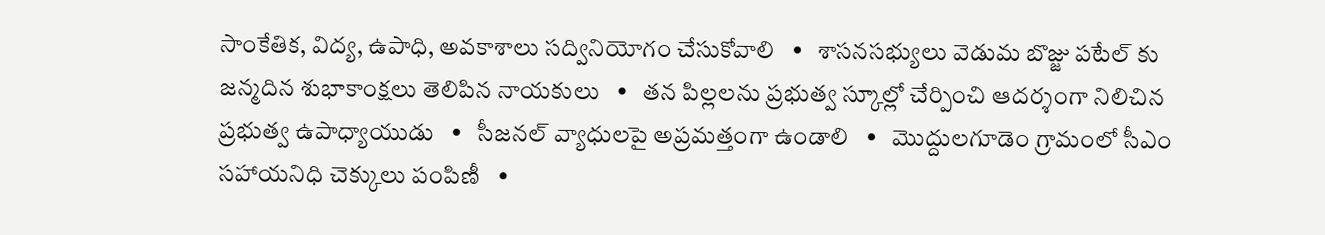సాంకేతిక, విద్య, ఉపాధి, అవకాశాలు సద్వినియోగం చేసుకోవాలి   •   శాసనసభ్యులు వెడుమ బొజ్జు పటేల్ కు జన్మదిన శుభాకాంక్షలు తెలిపిన నాయకులు   •   తన పిల్లలను ప్రభుత్వ స్కూల్లో చేర్పించి ఆదర్శంగా నిలిచిన ప్రభుత్వ ఉపాధ్యాయుడు   •   సీజనల్ వ్యాధులపై అప్రమత్తంగా ఉండాలి   •   మొద్దులగూడెం గ్రామంలో సీఎం సహాయనిధి చెక్కులు పంపిణీ   •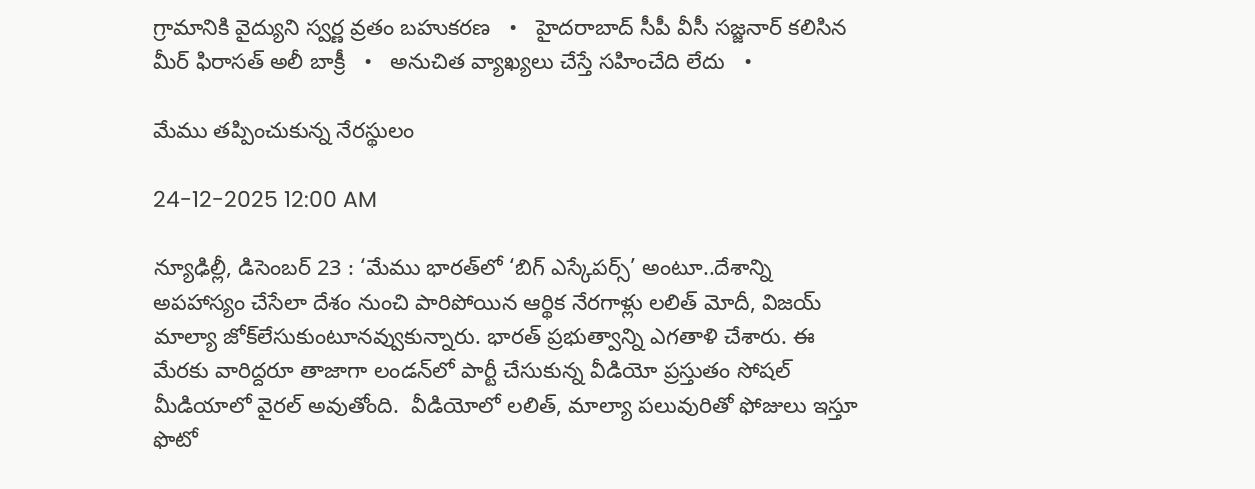గ్రామానికి వైద్యుని స్వర్ణ వ్రతం బహుకరణ   •   హైదరాబాద్ సీపీ వీసీ సజ్జనార్ కలిసిన మీర్ ఫిరాసత్ అలీ బాక్రీ   •   అనుచిత వ్యాఖ్యలు చేస్తే సహించేది లేదు   •

మేము తప్పించుకున్న నేరస్థులం

24-12-2025 12:00 AM

న్యూఢిల్లీ, డిసెంబర్ 23 : ‘మేము భారత్‌లో ‘బిగ్ ఎస్కేపర్స్’ అంటూ..దేశాన్ని అపహాస్యం చేసేలా దేశం నుంచి పారిపోయిన ఆర్థిక నేరగాళ్లు లలిత్ మోదీ, విజయ్ మాల్యా జోక్‌లేసుకుంటూనవ్వుకున్నారు. భారత్ ప్రభుత్వాన్ని ఎగతాళి చేశారు. ఈ మేరకు వారిద్దరూ తాజాగా లండన్‌లో పార్టీ చేసుకున్న వీడియో ప్రస్తుతం సోషల్ మీడియాలో వైరల్ అవుతోంది.  వీడియోలో లలిత్, మాల్యా పలువురితో ఫోజులు ఇస్తూ ఫొటో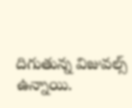దిగుతున్న విజువల్స్ ఉన్నాయి.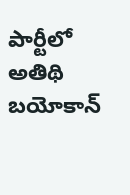పార్టీలో అతిథి  బయోకాన్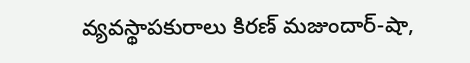వ్యవస్థాపకురాలు కిరణ్ మజుందార్-షా,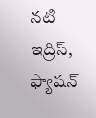నటి ఇద్రిస్, ఫ్యాషన్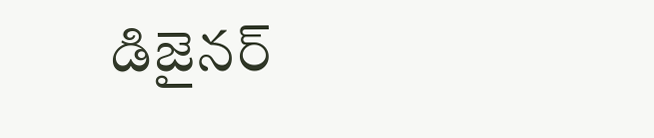డిజైనర్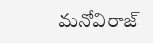మనోవిరాజ్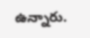ఉన్నారు.